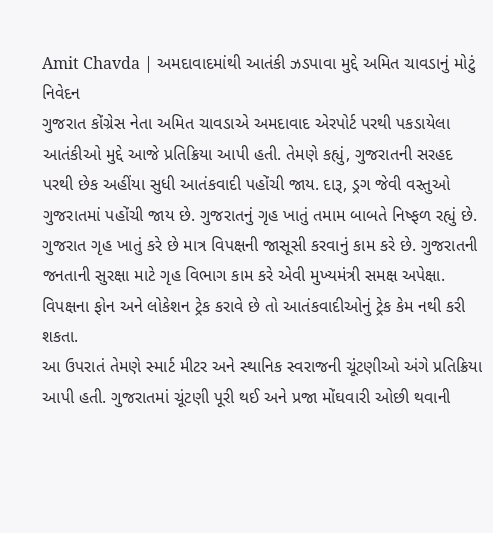Amit Chavda | અમદાવાદમાંથી આતંકી ઝડપાવા મુદ્દે અમિત ચાવડાનું મોટું નિવેદન
ગુજરાત કોંગ્રેસ નેતા અમિત ચાવડાએ અમદાવાદ એરપોર્ટ પરથી પકડાયેલા આતંકીઓ મુદ્દે આજે પ્રતિક્રિયા આપી હતી. તેમણે કહ્યું, ગુજરાતની સરહદ પરથી છેક અહીંયા સુધી આતંકવાદી પહોંચી જાય. દારૂ, ડ્રગ જેવી વસ્તુઓ ગુજરાતમાં પહોંચી જાય છે. ગુજરાતનું ગૃહ ખાતું તમામ બાબતે નિષ્ફળ રહ્યું છે. ગુજરાત ગૃહ ખાતું કરે છે માત્ર વિપક્ષની જાસૂસી કરવાનું કામ કરે છે. ગુજરાતની જનતાની સુરક્ષા માટે ગૃહ વિભાગ કામ કરે એવી મુખ્યમંત્રી સમક્ષ અપેક્ષા. વિપક્ષના ફોન અને લોકેશન ટ્રેક કરાવે છે તો આતંકવાદીઓનું ટ્રેક કેમ નથી કરી શકતા.
આ ઉપરાતં તેમણે સ્માર્ટ મીટર અને સ્થાનિક સ્વરાજની ચૂંટણીઓ અંગે પ્રતિક્રિયા આપી હતી. ગુજરાતમાં ચૂંટણી પૂરી થઈ અને પ્રજા મોંઘવારી ઓછી થવાની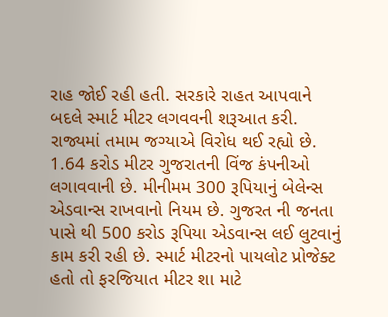રાહ જોઈ રહી હતી. સરકારે રાહત આપવાને બદલે સ્માર્ટ મીટર લગવવની શરૂઆત કરી. રાજ્યમાં તમામ જગ્યાએ વિરોધ થઈ રહ્યો છે. 1.64 કરોડ મીટર ગુજરાતની વિંજ કંપનીઓ લગાવવાની છે. મીનીમમ 300 રૂપિયાનું બેલેન્સ એડવાન્સ રાખવાનો નિયમ છે. ગુજરત ની જનતા પાસે થી 500 કરોડ રૂપિયા એડવાન્સ લઈ લુટવાનું કામ કરી રહી છે. સ્માર્ટ મીટરનો પાયલોટ પ્રોજેક્ટ હતો તો ફરજિયાત મીટર શા માટે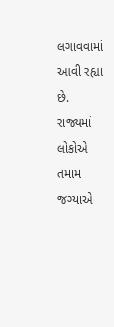લગાવવામાં આવી રહ્યા છે. રાજ્યમાં લોકોએ તમામ જગ્યાએ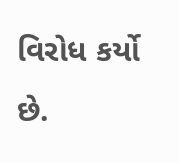વિરોધ કર્યો છે.